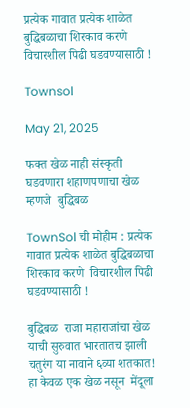प्रत्येक गावात प्रत्येक शाळेत बुद्धिबळाचा शिरकाव करणे  विचारशील पिढी घडवण्यासाठी !

Townsol

May 21, 2025

फक्त खेळ नाही संस्कृती घडवणारा शहाणपणाचा खेळ म्हणजे  बुद्धिबळ

TownSol ची मोहीम : प्रत्येक गावात प्रत्येक शाळेत बुद्धिबळाचा शिरकाव करणे  विचारशील पिढी घडवण्यासाठी !

बुद्धिबळ  राजा महाराजांचा खेळ  याची सुरुवात भारतातच झाली चतुरंग या नावाने ६व्या शतकात! हा केवळ एक खेळ नसून  मेंदूला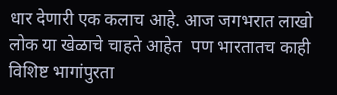धार देणारी एक कलाच आहे. आज जगभरात लाखो लोक या खेळाचे चाहते आहेत  पण भारतातच काही विशिष्ट भागांपुरता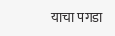याचा पगडा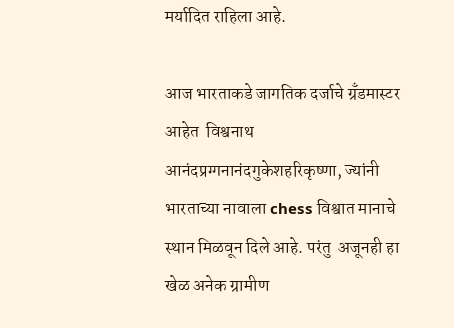मर्यादित राहिला आहे.

आज भारताकडे जागतिक दर्जाचे ग्रँडमास्टर आहेत  विश्वनाथ आनंदप्रग्गनानंदगुकेशहरिकृष्णा, ज्यांनी भारताच्या नावाला chess विश्वात मानाचे स्थान मिळवून दिले आहे. परंतु  अजूनही हा खेळ अनेक ग्रामीण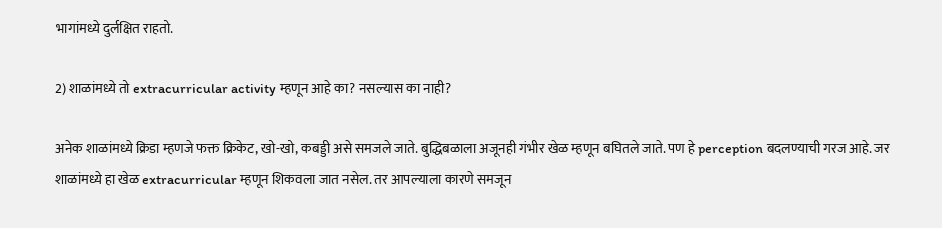भागांमध्ये दुर्लक्षित राहतो.

2) शाळांमध्ये तो extracurricular activity म्हणून आहे का? नसल्यास का नाही?

अनेक शाळांमध्ये क्रिडा म्हणजे फक्त क्रिकेट, खो-खो, कबड्डी असे समजले जाते. बुद्धिबळाला अजूनही गंभीर खेळ म्हणून बघितले जाते. पण हे perception बदलण्याची गरज आहे. जर शाळांमध्ये हा खेळ extracurricular म्हणून शिकवला जात नसेल. तर आपल्याला कारणे समजून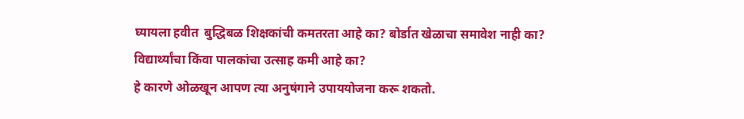घ्यायला हवीत  बुद्धिबळ शिक्षकांची कमतरता आहे का? बोर्डात खेळाचा समावेश नाही का? विद्यार्थ्यांचा किंवा पालकांचा उत्साह कमी आहे का?
हे कारणे ओळखून आपण त्या अनुषंगाने उपाययोजना करू शकतो.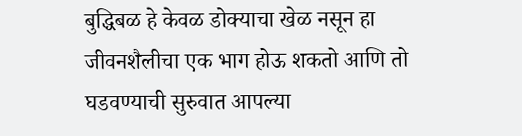बुद्धिबळ हे केवळ डोक्याचा खेळ नसून हा जीवनशैलीचा एक भाग होऊ शकतो आणि तो घडवण्याची सुरुवात आपल्या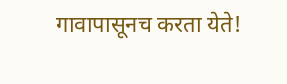गावापासूनच करता येते!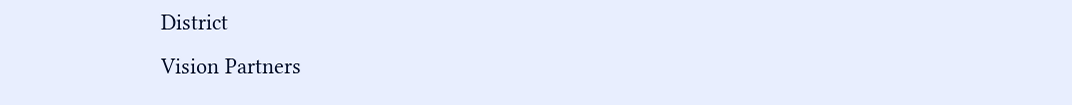District
Vision Partners